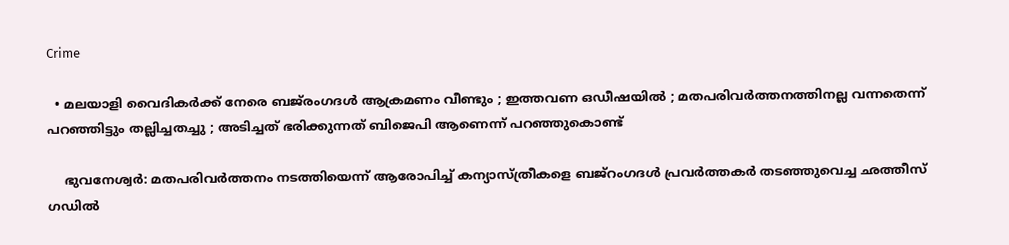Crime

  • മലയാളി വൈദികര്‍ക്ക് നേരെ ബജ്‌രംഗദള്‍ ആക്രമണം വീണ്ടും ; ഇത്തവണ ഒഡീഷയില്‍ ; മതപരിവര്‍ത്തനത്തിനല്ല വന്നതെന്ന് പറഞ്ഞിട്ടും തല്ലിച്ചതച്ചു ; അടിച്ചത് ഭരിക്കുന്നത് ബിജെപി ആണെന്ന് പറഞ്ഞുകൊണ്ട്

    ഭുവനേശ്വര്‍: മതപരിവര്‍ത്തനം നടത്തിയെന്ന് ആരോപിച്ച് കന്യാസ്ത്രീകളെ ബജ്‌റംഗദള്‍ പ്രവര്‍ത്തകര്‍ തടഞ്ഞുവെച്ച ഛത്തീസ് ഗഡില്‍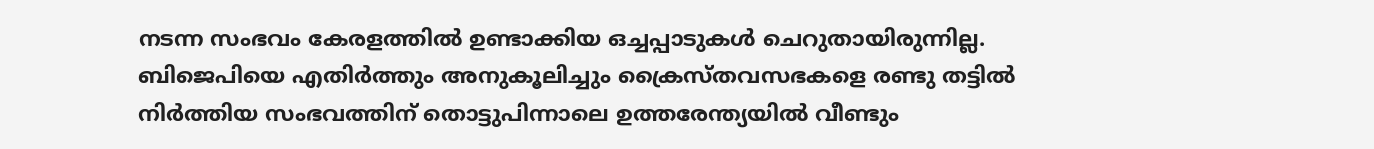നടന്ന സംഭവം കേരളത്തില്‍ ഉണ്ടാക്കിയ ഒച്ചപ്പാടുകള്‍ ചെറുതായിരുന്നില്ല. ബിജെപിയെ എതിര്‍ത്തും അനുകൂലിച്ചും ക്രൈസ്തവസഭകളെ രണ്ടു തട്ടില്‍ നിര്‍ത്തിയ സംഭവത്തിന് തൊട്ടുപിന്നാലെ ഉത്തരേന്ത്യയില്‍ വീണ്ടും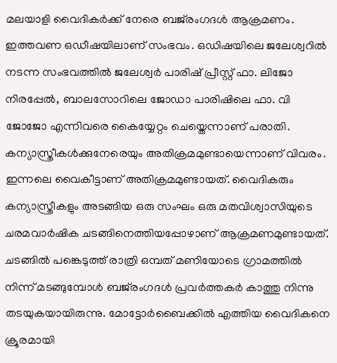മലയാളി വൈദികര്‍ക്ക് നേരെ ബജ്‌രംഗദള്‍ ആക്രമണം. ഇത്തവണ ഒഡീഷയിലാണ് സംഭവം. ഒഡിഷയിലെ ജലേശ്വറില്‍ നടന്ന സംഭവത്തില്‍ ജലേശ്വര്‍ പാരിഷ് പ്രീസ്റ്റ് ഫാ. ലിജോ നിരപ്പേല്‍, ബാലസോറിലെ ജോഡാ പാരിഷിലെ ഫാ. വി ജോജോ എന്നിവരെ കൈയ്യേറ്റം ചെയ്തെന്നാണ് പരാതി. കന്യാസ്ത്രീകള്‍ക്കുനേരെയും അതിക്രമമുണ്ടായെന്നാണ് വിവരം. ഇന്നലെ വൈകീട്ടാണ് അതിക്രമമുണ്ടായത്. വൈദികരും കന്യാസ്ത്രീകളും അടങ്ങിയ ഒരു സംഘം ഒരു മതവിശ്വാസിയുടെ ചരമവാര്‍ഷിക ചടങ്ങിനെത്തിയപ്പോഴാണ് ആക്രമണമുണ്ടായത്. ചടങ്ങില്‍ പങ്കെടുത്ത് രാത്രി ഒമ്പത് മണിയോടെ ഗ്രാമത്തില്‍ നിന്ന് മടങ്ങുമ്പോള്‍ ബജ്‌രംഗദള്‍ പ്രവര്‍ത്തകര്‍ കാത്തു നിന്നു തടയുകയായിരുന്നു. മോട്ടോര്‍ബൈക്കില്‍ എത്തിയ വൈദികനെ ക്രൂരമായി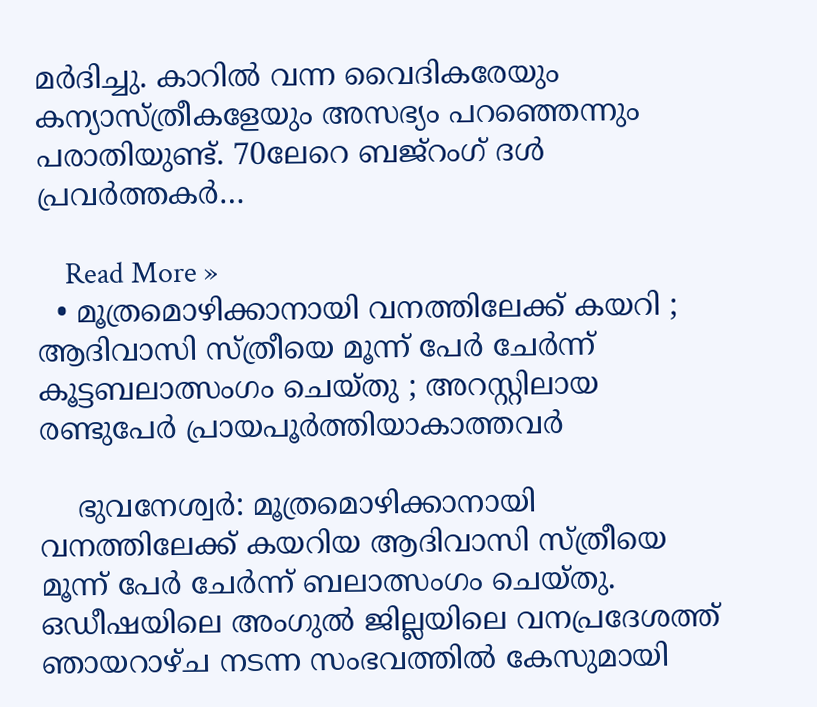മര്‍ദിച്ചു. കാറില്‍ വന്ന വൈദികരേയും കന്യാസ്ത്രീകളേയും അസഭ്യം പറഞ്ഞെന്നും പരാതിയുണ്ട്. 70ലേറെ ബജ്റംഗ് ദള്‍ പ്രവര്‍ത്തകര്‍…

    Read More »
  • മൂത്രമൊഴിക്കാനായി വനത്തിലേക്ക് കയറി ; ആദിവാസി സ്ത്രീയെ മൂന്ന് പേര്‍ ചേര്‍ന്ന് കൂട്ടബലാത്സംഗം ചെയ്തു ; അറസ്റ്റിലായ രണ്ടുപേര്‍ പ്രായപൂര്‍ത്തിയാകാത്തവര്‍

    ഭുവനേശ്വര്‍: മൂത്രമൊഴിക്കാനായി വനത്തിലേക്ക് കയറിയ ആദിവാസി സ്ത്രീയെ മൂന്ന് പേര്‍ ചേര്‍ന്ന് ബലാത്സംഗം ചെയ്തു. ഒഡീഷയിലെ അംഗുല്‍ ജില്ലയിലെ വനപ്രദേശത്ത് ഞായറാഴ്ച നടന്ന സംഭവത്തില്‍ കേസുമായി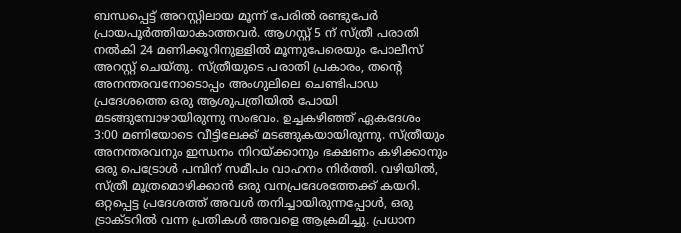ബന്ധപ്പെട്ട് അറസ്റ്റിലായ മൂന്ന് പേരില്‍ രണ്ടുപേര്‍ പ്രായപൂര്‍ത്തിയാകാത്തവര്‍. ആഗസ്റ്റ് 5 ന് സ്ത്രീ പരാതി നല്‍കി 24 മണിക്കൂറിനുള്ളില്‍ മൂന്നുപേരെയും പോലീസ് അറസ്റ്റ് ചെയ്തു. സ്ത്രീയുടെ പരാതി പ്രകാരം, തന്റെ അനന്തരവനോടൊപ്പം അംഗുലിലെ ചെണ്ടിപാഡ പ്രദേശത്തെ ഒരു ആശുപത്രിയില്‍ പോയി മടങ്ങുമ്പോഴായിരുന്നു സംഭവം. ഉച്ചകഴിഞ്ഞ് ഏകദേശം 3:00 മണിയോടെ വീട്ടിലേക്ക് മടങ്ങുകയായിരുന്നു. സ്ത്രീയും അനന്തരവനും ഇന്ധനം നിറയ്ക്കാനും ഭക്ഷണം കഴിക്കാനും ഒരു പെട്രോള്‍ പമ്പിന് സമീപം വാഹനം നിര്‍ത്തി. വഴിയില്‍, സ്ത്രീ മൂത്രമൊഴിക്കാന്‍ ഒരു വനപ്രദേശത്തേക്ക് കയറി. ഒറ്റപ്പെട്ട പ്രദേശത്ത് അവള്‍ തനിച്ചായിരുന്നപ്പോള്‍, ഒരു ട്രാക്ടറില്‍ വന്ന പ്രതികള്‍ അവളെ ആക്രമിച്ചു. പ്രധാന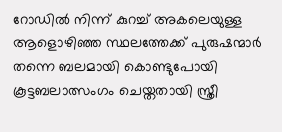റോഡില്‍ നിന്ന് കുറച്ച് അകലെയുള്ള ആളൊഴിഞ്ഞ സ്ഥലത്തേക്ക് പുരുഷന്മാര്‍ തന്നെ ബലമായി കൊണ്ടുപോയി കൂട്ടബലാത്സംഗം ചെയ്തതായി സ്ത്രീ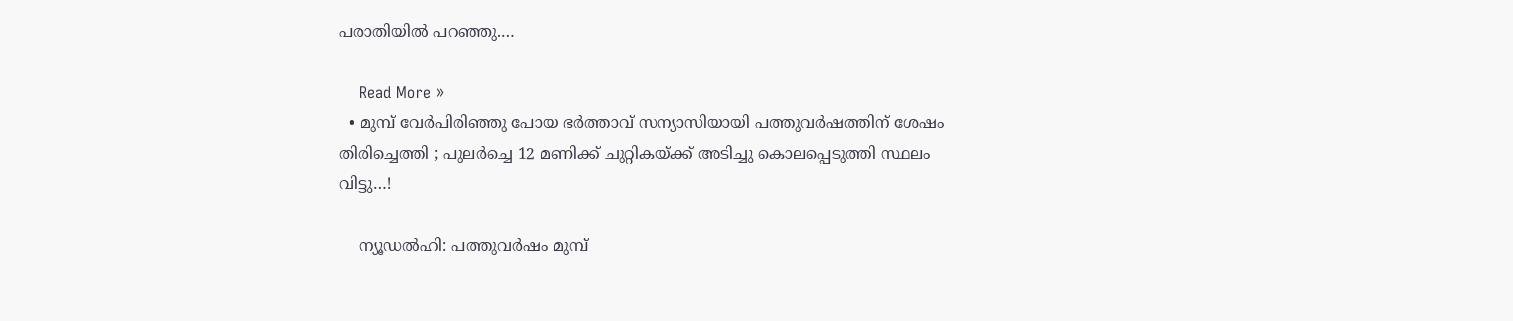പരാതിയില്‍ പറഞ്ഞു.…

    Read More »
  • മുമ്പ് വേര്‍പിരിഞ്ഞു പോയ ഭര്‍ത്താവ് സന്യാസിയായി പത്തുവര്‍ഷത്തിന് ശേഷം തിരിച്ചെത്തി ; പുലര്‍ച്ചെ 12 മണിക്ക് ചുറ്റികയ്ക്ക് അടിച്ചു കൊലപ്പെടുത്തി സ്ഥലം വിട്ടു…!

    ന്യൂഡല്‍ഹി: പത്തുവര്‍ഷം മുമ്പ്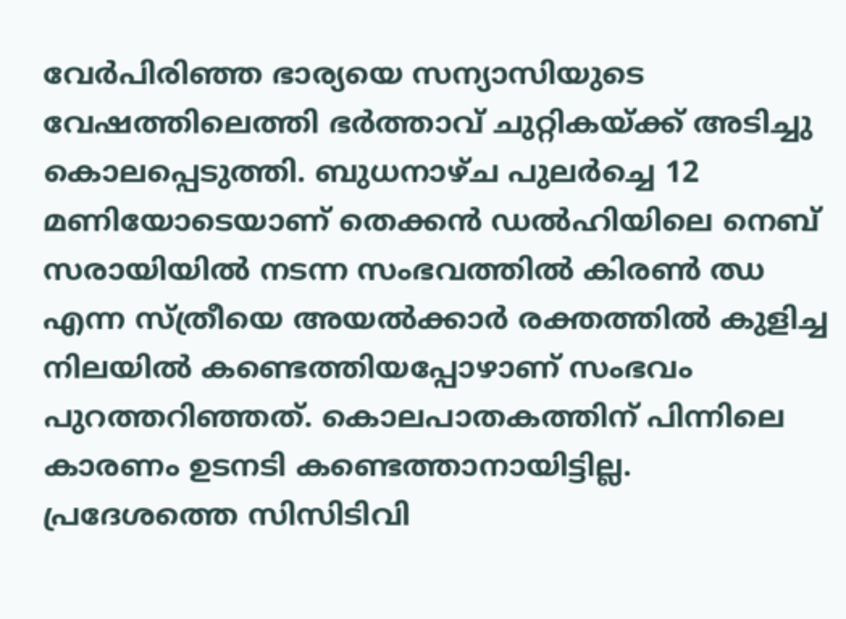വേര്‍പിരിഞ്ഞ ഭാര്യയെ സന്യാസിയുടെ വേഷത്തിലെത്തി ഭര്‍ത്താവ് ചുറ്റികയ്ക്ക് അടിച്ചു കൊലപ്പെടുത്തി. ബുധനാഴ്ച പുലര്‍ച്ചെ 12 മണിയോടെയാണ് തെക്കന്‍ ഡല്‍ഹിയിലെ നെബ് സരായിയില്‍ നടന്ന സംഭവത്തില്‍ കിരണ്‍ ഝ എന്ന സ്ത്രീയെ അയല്‍ക്കാര്‍ രക്തത്തില്‍ കുളിച്ച നിലയില്‍ കണ്ടെത്തിയപ്പോഴാണ് സംഭവം പുറത്തറിഞ്ഞത്. കൊലപാതകത്തിന് പിന്നിലെ കാരണം ഉടനടി കണ്ടെത്താനായിട്ടില്ല. പ്രദേശത്തെ സിസിടിവി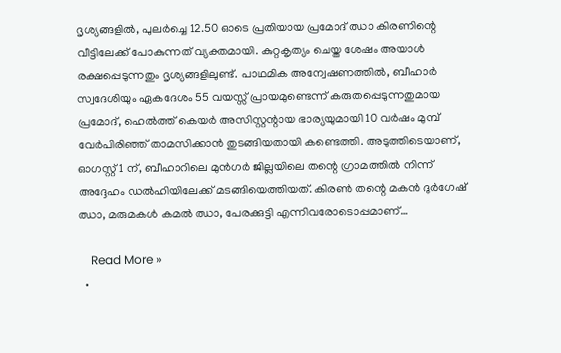ദൃശ്യങ്ങളില്‍, പുലര്‍ച്ചെ 12.50 ഓടെ പ്രതിയായ പ്രമോദ് ഝാ കിരണിന്റെ വീട്ടിലേക്ക് പോകുന്നത് വ്യക്തമായി. കുറ്റകൃത്യം ചെയ്ത ശേഷം അയാള്‍ രക്ഷപ്പെടുന്നതും ദൃശ്യങ്ങളിലുണ്ട്. പാഥമിക അന്വേഷണത്തില്‍, ബീഹാര്‍ സ്വദേശിയും ഏകദേശം 55 വയസ്സ് പ്രായമുണ്ടെന്ന് കരുതപ്പെടുന്നതുമായ പ്രമോദ്, ഹെല്‍ത്ത് കെയര്‍ അസിസ്റ്റന്റായ ഭാര്യയുമായി 10 വര്‍ഷം മുമ്പ് വേര്‍പിരിഞ്ഞ് താമസിക്കാന്‍ തുടങ്ങിയതായി കണ്ടെത്തി. അടുത്തിടെയാണ്, ഓഗസ്റ്റ് 1 ന്, ബീഹാറിലെ മുന്‍ഗര്‍ ജില്ലയിലെ തന്റെ ഗ്രാമത്തില്‍ നിന്ന് അദ്ദേഹം ഡല്‍ഹിയിലേക്ക് മടങ്ങിയെത്തിയത്. കിരണ്‍ തന്റെ മകന്‍ ദുര്‍ഗേഷ് ഝാ, മരുമകള്‍ കമല്‍ ഝാ, പേരക്കുട്ടി എന്നിവരോടൊപ്പമാണ്…

    Read More »
  •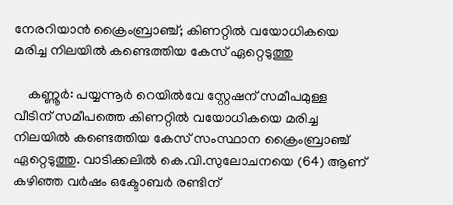നേരറിയാന്‍ ക്രൈംബ്രാഞ്ച്; കിണറ്റില്‍ വയോധികയെ മരിച്ച നിലയില്‍ കണ്ടെത്തിയ കേസ് ഏറ്റെടുത്തു

    കണ്ണൂര്‍: പയ്യന്നൂര്‍ റെയില്‍വേ സ്റ്റേഷന് സമീപമുള്ള വീടിന് സമീപത്തെ കിണറ്റില്‍ വയോധികയെ മരിച്ച നിലയില്‍ കണ്ടെത്തിയ കേസ് സംസ്ഥാന ക്രൈംബ്രാഞ്ച് ഏറ്റെടുത്തു. വാടിക്കലില്‍ കെ.വി.സുലോചനയെ (64) ആണ് കഴിഞ്ഞ വര്‍ഷം ഒക്ടോബര്‍ രണ്ടിന്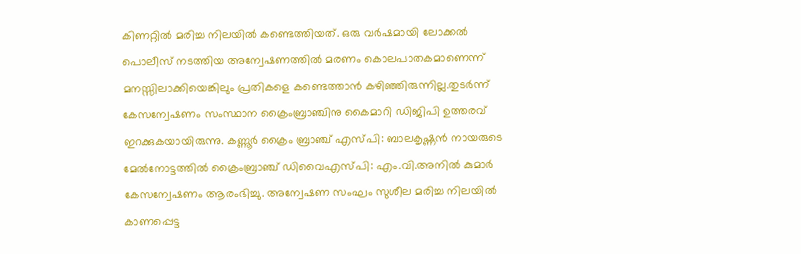കിണറ്റില്‍ മരിച്ച നിലയില്‍ കണ്ടെത്തിയത്. ഒരു വര്‍ഷമായി ലോക്കല്‍ പൊലീസ് നടത്തിയ അന്വേഷണത്തില്‍ മരണം കൊലപാതകമാണെന്ന് മനസ്സിലാക്കിയെങ്കിലും പ്രതികളെ കണ്ടെത്താന്‍ കഴിഞ്ഞിരുന്നില്ല.തുടര്‍ന്ന് കേസന്വേഷണം സംസ്ഥാന ക്രൈംബ്രാഞ്ചിനു കൈമാറി ഡിജിപി ഉത്തരവ് ഇറക്കുകയായിരുന്നു. കണ്ണൂര്‍ ക്രൈം ബ്രാഞ്ച് എസ്പി: ബാലകൃഷ്ണന്‍ നായരുടെ മേല്‍നോട്ടത്തില്‍ ക്രൈംബ്രാഞ്ച് ഡിവൈഎസ്പി: എം.വി.അനില്‍ കുമാര്‍ കേസന്വേഷണം ആരംഭിച്ചു. അന്വേഷണ സംഘം സുശീല മരിച്ച നിലയില്‍ കാണപ്പെട്ട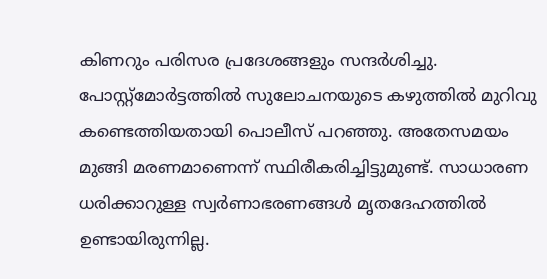കിണറും പരിസര പ്രദേശങ്ങളും സന്ദര്‍ശിച്ചു. പോസ്റ്റ്‌മോര്‍ട്ടത്തില്‍ സുലോചനയുടെ കഴുത്തില്‍ മുറിവു കണ്ടെത്തിയതായി പൊലീസ് പറഞ്ഞു. അതേസമയം മുങ്ങി മരണമാണെന്ന് സ്ഥിരീകരിച്ചിട്ടുമുണ്ട്. സാധാരണ ധരിക്കാറുള്ള സ്വര്‍ണാഭരണങ്ങള്‍ മൃതദേഹത്തില്‍ ഉണ്ടായിരുന്നില്ല.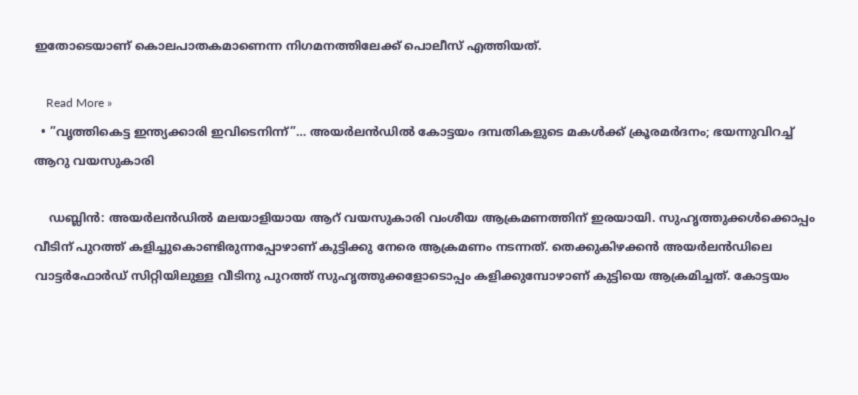ഇതോടെയാണ് കൊലപാതകമാണെന്ന നിഗമനത്തിലേക്ക് പൊലീസ് എത്തിയത്.

    Read More »
  • ”വൃത്തികെട്ട ഇന്ത്യക്കാരി ഇവിടെനിന്ന്”… അയര്‍ലന്‍ഡില്‍ കോട്ടയം ദമ്പതികളുടെ മകള്‍ക്ക് ക്രൂരമര്‍ദനം; ഭയന്നുവിറച്ച് ആറു വയസുകാരി

    ഡബ്ലിന്‍: അയര്‍ലന്‍ഡില്‍ മലയാളിയായ ആറ് വയസുകാരി വംശീയ ആക്രമണത്തിന് ഇരയായി. സുഹൃത്തുക്കള്‍ക്കൊപ്പം വീടിന് പുറത്ത് കളിച്ചുകൊണ്ടിരുന്നപ്പോഴാണ് കുട്ടിക്കു നേരെ ആക്രമണം നടന്നത്. തെക്കുകിഴക്കന്‍ അയര്‍ലന്‍ഡിലെ വാട്ടര്‍ഫോര്‍ഡ് സിറ്റിയിലുള്ള വീടിനു പുറത്ത് സുഹൃത്തുക്കളോടൊപ്പം കളിക്കുമ്പോഴാണ് കുട്ടിയെ ആക്രമിച്ചത്. കോട്ടയം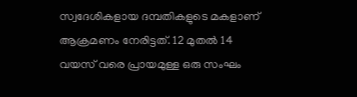സ്വദേശികളായ ദമ്പതികളുടെ മകളാണ് ആക്രമണം നേരിട്ടത്. 12 മുതല്‍ 14 വയസ് വരെ പ്രായമുള്ള ഒരു സംഘം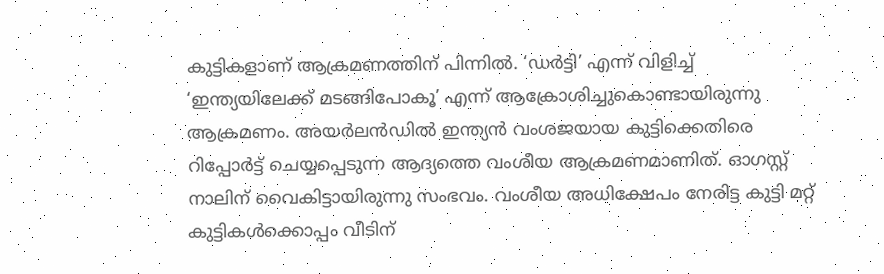കുട്ടികളാണ് ആക്രമണത്തിന് പിന്നില്‍. ‘ഡര്‍ട്ടി’ എന്ന് വിളിച്ച് ‘ഇന്ത്യയിലേക്ക് മടങ്ങിപോകൂ’ എന്ന് ആക്രോശിച്ചുകൊണ്ടായിരുന്നു ആക്രമണം. അയര്‍ലന്‍ഡില്‍ ഇന്ത്യന്‍ വംശജയായ കുട്ടിക്കെതിരെ റിപ്പോര്‍ട്ട് ചെയ്യപ്പെടുന്ന ആദ്യത്തെ വംശീയ ആക്രമണമാണിത്. ഓഗസ്റ്റ് നാലിന് വൈകിട്ടായിരുന്നു സംഭവം. വംശീയ അധിക്ഷേപം നേരിട്ട കുട്ടി മറ്റ് കുട്ടികള്‍ക്കൊപ്പം വീടിന്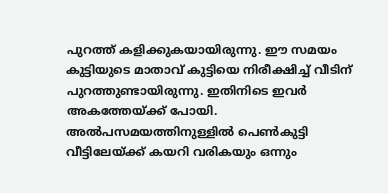പുറത്ത് കളിക്കുകയായിരുന്നു. ഈ സമയം കുട്ടിയുടെ മാതാവ് കുട്ടിയെ നിരീക്ഷിച്ച് വീടിന് പുറത്തുണ്ടായിരുന്നു. ഇതിനിടെ ഇവര്‍ അകത്തേയ്ക്ക് പോയി. അല്‍പസമയത്തിനുള്ളില്‍ പെണ്‍കുട്ടി വീട്ടിലേയ്ക്ക് കയറി വരികയും ഒന്നും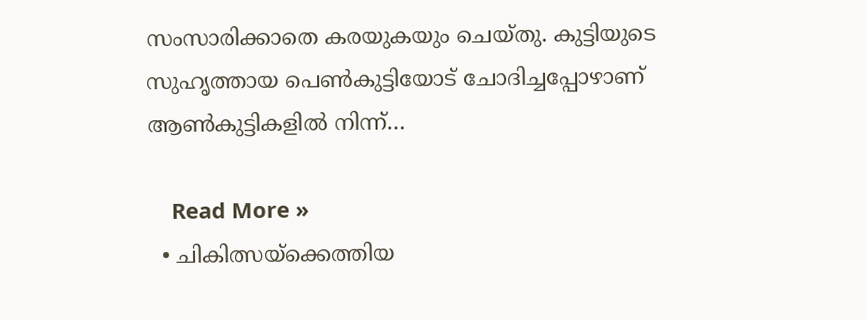സംസാരിക്കാതെ കരയുകയും ചെയ്തു. കുട്ടിയുടെ സുഹൃത്തായ പെണ്‍കുട്ടിയോട് ചോദിച്ചപ്പോഴാണ് ആണ്‍കുട്ടികളില്‍ നിന്ന്…

    Read More »
  • ചികിത്സയ്ക്കെത്തിയ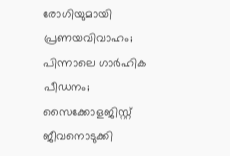രോഗിയുമായി പ്രണയവിവാഹം; പിന്നാലെ ഗാര്‍ഹിക പീഡനം; സൈക്കോളജിസ്റ്റ് ജീവനൊടുക്കി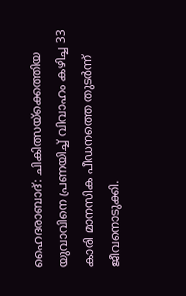ഹൈദരാബാദ്: ചികിത്സയ്ക്കെത്തിയ യുവാവിനെ പ്രണയിച്ച് വിവാഹം കഴിച്ച 33 കാരി മാനസിക പീഡനത്തെ തുടര്‍ന്ന് ജീവനൊടുക്കി.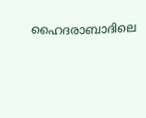ഹൈദരാബാദിലെ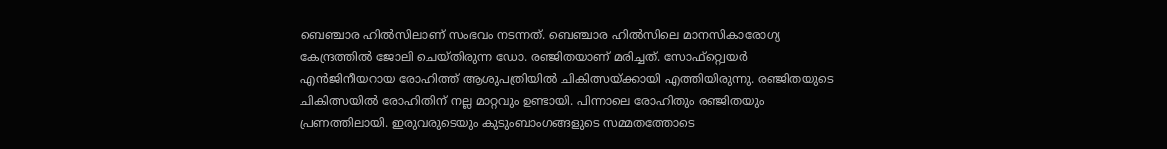ബെഞ്ചാര ഹില്‍സിലാണ് സംഭവം നടന്നത്. ബെഞ്ചാര ഹില്‍സിലെ മാനസികാരോഗ്യ കേന്ദ്രത്തില്‍ ജോലി ചെയ്തിരുന്ന ഡോ. രഞ്ജിതയാണ് മരിച്ചത്. സോഫ്റ്റ്വെയര്‍ എന്‍ജിനീയറായ രോഹിത്ത് ആശുപത്രിയില്‍ ചികിത്സയ്ക്കായി എത്തിയിരുന്നു. രഞ്ജിതയുടെ ചികിത്സയില്‍ രോഹിതിന് നല്ല മാറ്റവും ഉണ്ടായി. പിന്നാലെ രോഹിതും രഞ്ജിതയും പ്രണത്തിലായി. ഇരുവരുടെയും കുടുംബാംഗങ്ങളുടെ സമ്മതത്തോടെ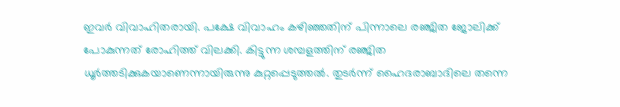ഇവര്‍ വിവാഹിതരായി. പക്ഷേ വിവാഹം കഴിഞ്ഞതിന് പിന്നാലെ രഞ്ജിത ജോലിക്ക് പോകുന്നത് രോഹിത്ത് വിലക്കി. കിട്ടുന്ന ശമ്പളത്തിന് രഞ്ജിത ധൂര്‍ത്തടിക്കുകയാണെന്നായിരുന്നു കുറ്റപ്പെടുത്തല്‍. തുടര്‍ന്ന് ഹൈദരാബാദിലെ തന്നെ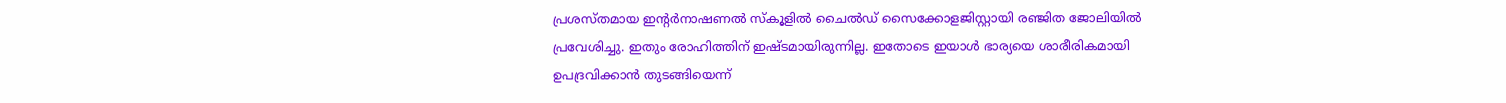പ്രശസ്തമായ ഇന്റര്‍നാഷണല്‍ സ്‌കൂളില്‍ ചൈല്‍ഡ് സൈക്കോളജിസ്റ്റായി രഞ്ജിത ജോലിയില്‍ പ്രവേശിച്ചു. ഇതും രോഹിത്തിന് ഇഷ്ടമായിരുന്നില്ല. ഇതോടെ ഇയാള്‍ ഭാര്യയെ ശാരീരികമായി ഉപദ്രവിക്കാന്‍ തുടങ്ങിയെന്ന്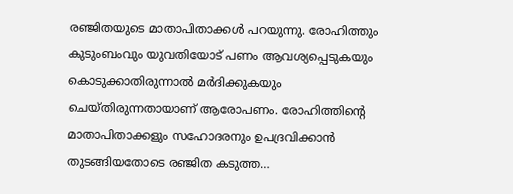രഞ്ജിതയുടെ മാതാപിതാക്കള്‍ പറയുന്നു. രോഹിത്തും കുടുംബംവും യുവതിയോട് പണം ആവശ്യപ്പെടുകയും കൊടുക്കാതിരുന്നാല്‍ മര്‍ദിക്കുകയും ചെയ്തിരുന്നതായാണ് ആരോപണം. രോഹിത്തിന്റെ മാതാപിതാക്കളും സഹോദരനും ഉപദ്രവിക്കാന്‍ തുടങ്ങിയതോടെ രഞ്ജിത കടുത്ത…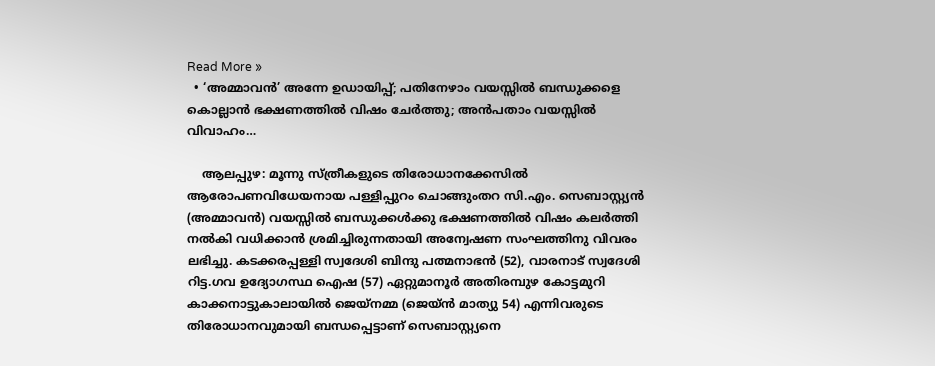Read More »
  • ‘അമ്മാവന്‍’ അന്നേ ഉഡായിപ്പ്; പതിനേഴാം വയസ്സില്‍ ബന്ധുക്കളെ കൊല്ലാന്‍ ഭക്ഷണത്തില്‍ വിഷം ചേര്‍ത്തു; അന്‍പതാം വയസ്സില്‍ വിവാഹം…

    ആലപ്പുഴ: മൂന്നു സ്ത്രീകളുടെ തിരോധാനക്കേസില്‍ ആരോപണവിധേയനായ പള്ളിപ്പുറം ചൊങ്ങുംതറ സി.എം. സെബാസ്റ്റ്യന്‍ (അമ്മാവന്‍) വയസ്സില്‍ ബന്ധുക്കള്‍ക്കു ഭക്ഷണത്തില്‍ വിഷം കലര്‍ത്തി നല്‍കി വധിക്കാന്‍ ശ്രമിച്ചിരുന്നതായി അന്വേഷണ സംഘത്തിനു വിവരം ലഭിച്ചു. കടക്കരപ്പള്ളി സ്വദേശി ബിന്ദു പത്മനാഭന്‍ (52), വാരനാട് സ്വദേശി റിട്ട.ഗവ ഉദ്യോഗസ്ഥ ഐഷ (57) ഏറ്റുമാനൂര്‍ അതിരമ്പുഴ കോട്ടമുറി കാക്കനാട്ടുകാലായില്‍ ജെയ്‌നമ്മ (ജെയ്ന്‍ മാത്യു 54) എന്നിവരുടെ തിരോധാനവുമായി ബന്ധപ്പെട്ടാണ് സെബാസ്റ്റ്യനെ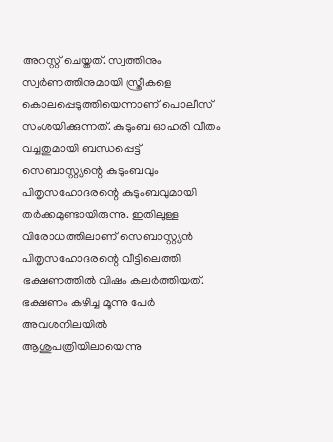അറസ്റ്റ് ചെയ്തത്. സ്വത്തിനും സ്വര്‍ണത്തിനുമായി സ്ത്രീകളെ കൊലപ്പെടുത്തിയെന്നാണ് പൊലീസ് സംശയിക്കുന്നത്. കുടുംബ ഓഹരി വീതം വച്ചതുമായി ബന്ധപ്പെട്ട് സെബാസ്റ്റ്യന്റെ കുടുംബവും പിതൃസഹോദരന്റെ കുടുംബവുമായി തര്‍ക്കമുണ്ടായിരുന്നു. ഇതിലുള്ള വിരോധത്തിലാണ് സെബാസ്റ്റ്യന്‍ പിതൃസഹോദരന്റെ വീട്ടിലെത്തി ഭക്ഷണത്തില്‍ വിഷം കലര്‍ത്തിയത്. ഭക്ഷണം കഴിച്ച മൂന്നു പേര്‍ അവശനിലയില്‍ ആശുപത്രിയിലായെന്നു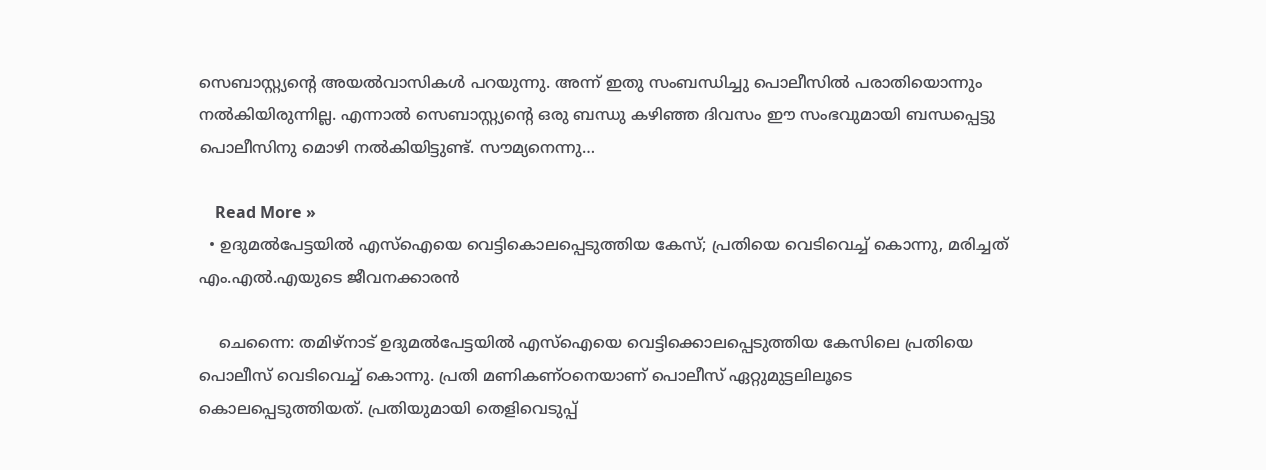സെബാസ്റ്റ്യന്റെ അയല്‍വാസികള്‍ പറയുന്നു. അന്ന് ഇതു സംബന്ധിച്ചു പൊലീസില്‍ പരാതിയൊന്നും നല്‍കിയിരുന്നില്ല. എന്നാല്‍ സെബാസ്റ്റ്യന്റെ ഒരു ബന്ധു കഴിഞ്ഞ ദിവസം ഈ സംഭവുമായി ബന്ധപ്പെട്ടു പൊലീസിനു മൊഴി നല്‍കിയിട്ടുണ്ട്. സൗമ്യനെന്നു…

    Read More »
  • ഉദുമല്‍പേട്ടയില്‍ എസ്ഐയെ വെട്ടികൊലപ്പെടുത്തിയ കേസ്; പ്രതിയെ വെടിവെച്ച് കൊന്നു, മരിച്ചത് എം.എല്‍.എയുടെ ജീവനക്കാരന്‍

    ചെന്നൈ: തമിഴ്നാട് ഉദുമല്‍പേട്ടയില്‍ എസ്ഐയെ വെട്ടിക്കൊലപ്പെടുത്തിയ കേസിലെ പ്രതിയെ പൊലീസ് വെടിവെച്ച് കൊന്നു. പ്രതി മണികണ്ഠനെയാണ് പൊലീസ് ഏറ്റുമുട്ടലിലൂടെ കൊലപ്പെടുത്തിയത്. പ്രതിയുമായി തെളിവെടുപ്പ്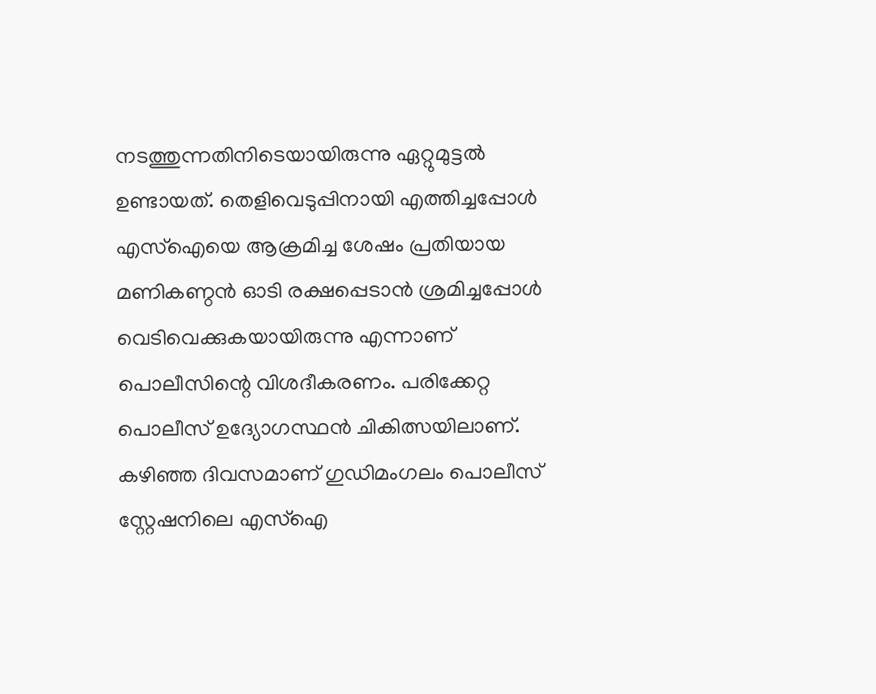നടത്തുന്നതിനിടെയായിരുന്നു ഏറ്റുമുട്ടല്‍ ഉണ്ടായത്. തെളിവെടുപ്പിനായി എത്തിച്ചപ്പോള്‍ എസ്ഐയെ ആക്രമിച്ച ശേഷം പ്രതിയായ മണികണ്ഠന്‍ ഓടി രക്ഷപ്പെടാന്‍ ശ്രമിച്ചപ്പോള്‍ വെടിവെക്കുകയായിരുന്നു എന്നാണ് പൊലീസിന്റെ വിശദീകരണം. പരിക്കേറ്റ പൊലീസ് ഉദ്യോഗസ്ഥന്‍ ചികിത്സയിലാണ്. കഴിഞ്ഞ ദിവസമാണ് ഗുഡിമംഗലം പൊലീസ് സ്റ്റേഷനിലെ എസ്ഐ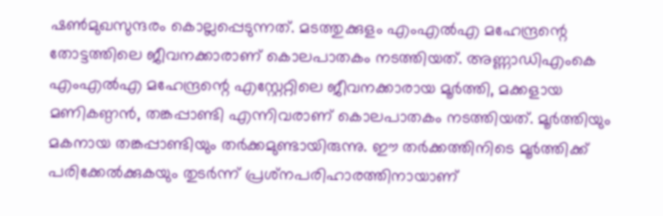ഷണ്‍മുഖസുന്ദരം കൊല്ലപ്പെടുന്നത്. മടത്തുക്കുളം എംഎല്‍എ മഹേന്ദ്രന്റെ തോട്ടത്തിലെ ജീവനക്കാരാണ് കൊലപാതകം നടത്തിയത്. അണ്ണാഡിഎംകെ എംഎല്‍എ മഹേന്ദ്രന്റെ എസ്റ്റേറ്റിലെ ജീവനക്കാരായ മൂര്‍ത്തി, മക്കളായ മണികണ്ഠന്‍, തങ്കപ്പാണ്ടി എന്നിവരാണ് കൊലപാതകം നടത്തിയത്. മൂര്‍ത്തിയും മകനായ തങ്കപ്പാണ്ടിയും തര്‍ക്കമുണ്ടായിരുന്നു. ഈ തര്‍ക്കത്തിനിടെ മൂര്‍ത്തിക്ക് പരിക്കേല്‍ക്കുകയും തുടര്‍ന്ന് പ്രശ്‌നപരിഹാരത്തിനായാണ്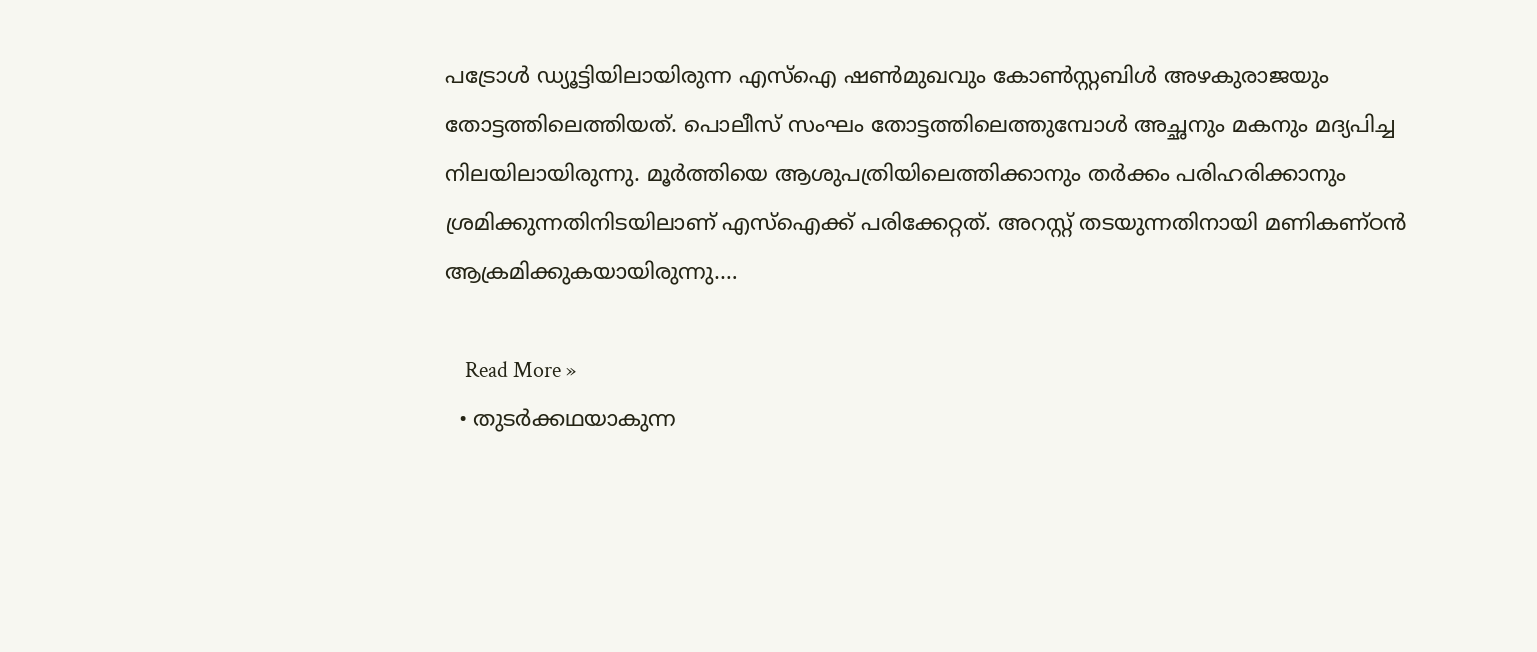പട്രോള്‍ ഡ്യൂട്ടിയിലായിരുന്ന എസ്‌ഐ ഷണ്‍മുഖവും കോണ്‍സ്റ്റബിള്‍ അഴകുരാജയും തോട്ടത്തിലെത്തിയത്. പൊലീസ് സംഘം തോട്ടത്തിലെത്തുമ്പോള്‍ അച്ഛനും മകനും മദ്യപിച്ച നിലയിലായിരുന്നു. മൂര്‍ത്തിയെ ആശുപത്രിയിലെത്തിക്കാനും തര്‍ക്കം പരിഹരിക്കാനും ശ്രമിക്കുന്നതിനിടയിലാണ് എസ്‌ഐക്ക് പരിക്കേറ്റത്. അറസ്റ്റ് തടയുന്നതിനായി മണികണ്ഠന്‍ ആക്രമിക്കുകയായിരുന്നു.…

    Read More »
  • തുടര്‍ക്കഥയാകുന്ന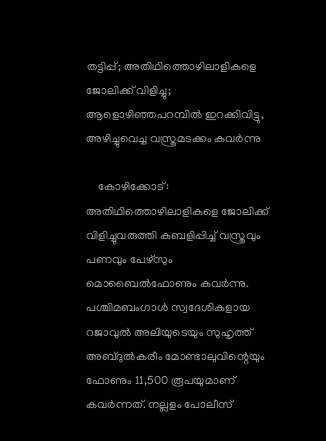തട്ടിപ്പ്; അതിഥിത്തൊഴിലാളികളെ ജോലിക്ക് വിളിച്ചു; ആളൊഴിഞ്ഞപറമ്പില്‍ ഇറക്കിവിട്ടു, അഴിച്ചുവെച്ച വസ്ത്രമടക്കം കവര്‍ന്നു

    കോഴിക്കോട്: അതിഥിത്തൊഴിലാളികളെ ജോലിക്ക് വിളിച്ചുവരുത്തി കബളിപ്പിച്ച് വസ്ത്രവും പണവും പേഴ്സും മൊബൈല്‍ഫോണും കവര്‍ന്നു. പശ്ചിമബംഗാള്‍ സ്വദേശികളായ റജാവുല്‍ അലിയുടെയും സുഹൃത്ത് അബ്ദുല്‍കരീം മോണ്ടാലുവിന്റെയും ഫോണും 11,500 രൂപയുമാണ് കവര്‍ന്നത്. നല്ലളം പോലീസ്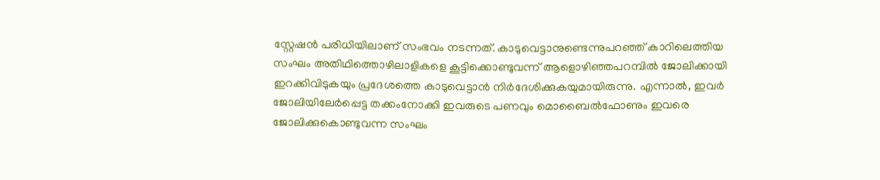സ്റ്റേഷന്‍ പരിധിയിലാണ് സംഭവം നടന്നത്. കാടുവെട്ടാനുണ്ടെന്നുപറഞ്ഞ് കാറിലെത്തിയ സംഘം അതിഥിത്തൊഴിലാളികളെ കൂട്ടിക്കൊണ്ടുവന്ന് ആളൊഴിഞ്ഞപറമ്പില്‍ ജോലിക്കായി ഇറക്കിവിടുകയും പ്രദേശത്തെ കാടുവെട്ടാന്‍ നിര്‍ദേശിക്കുകയുമായിരുന്നു. എന്നാല്‍, ഇവര്‍ ജോലിയിലേര്‍പ്പെട്ട തക്കംനോക്കി ഇവരുടെ പണവും മൊബൈല്‍ഫോണും ഇവരെ ജോലിക്കുകൊണ്ടുവന്ന സംഘം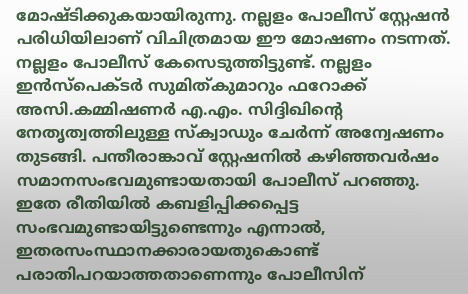മോഷ്ടിക്കുകയായിരുന്നു. നല്ലളം പോലീസ് സ്റ്റേഷന്‍ പരിധിയിലാണ് വിചിത്രമായ ഈ മോഷണം നടന്നത്. നല്ലളം പോലീസ് കേസെടുത്തിട്ടുണ്ട്. നല്ലളം ഇന്‍സ്പെക്ടര്‍ സുമിത്കുമാറും ഫറോക്ക് അസി.കമ്മിഷണര്‍ എ.എം. സിദ്ദിഖിന്റെ നേതൃത്വത്തിലുള്ള സ്‌ക്വാഡും ചേര്‍ന്ന് അന്വേഷണം തുടങ്ങി. പന്തീരാങ്കാവ് സ്റ്റേഷനില്‍ കഴിഞ്ഞവര്‍ഷം സമാനസംഭവമുണ്ടായതായി പോലീസ് പറഞ്ഞു. ഇതേ രീതിയില്‍ കബളിപ്പിക്കപ്പെട്ട സംഭവമുണ്ടായിട്ടുണ്ടെന്നും എന്നാല്‍, ഇതരസംസ്ഥാനക്കാരായതുകൊണ്ട് പരാതിപറയാത്തതാണെന്നും പോലീസിന്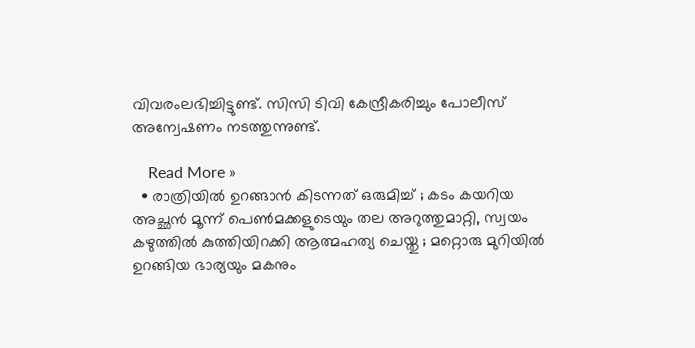വിവരംലഭിച്ചിട്ടുണ്ട്. സിസി ടിവി കേന്ദ്രീകരിച്ചും പോലീസ് അന്വേഷണം നടത്തുന്നുണ്ട്.

    Read More »
  • രാത്രിയില്‍ ഉറങ്ങാന്‍ കിടന്നത് ഒരുമിച്ച് ; കടം കയറിയ അച്ഛന്‍ മൂന്ന് പെണ്‍മക്കളുടെയും തല അറുത്തുമാറ്റി, സ്വയം കഴുത്തില്‍ കുത്തിയിറക്കി ആത്മഹത്യ ചെയ്തു ; മറ്റൊരു മുറിയില്‍ ഉറങ്ങിയ ഭാര്യയും മകനും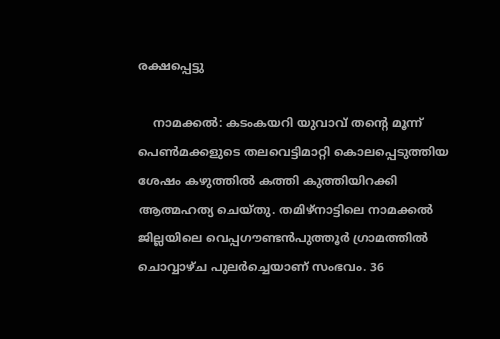രക്ഷപ്പെട്ടു

    നാമക്കല്‍: കടംകയറി യുവാവ് തന്റെ മൂന്ന് പെണ്‍മക്കളുടെ തലവെട്ടിമാറ്റി കൊലപ്പെടുത്തിയ ശേഷം കഴുത്തില്‍ കത്തി കുത്തിയിറക്കി ആത്മഹത്യ ചെയ്തു. തമിഴ്‌നാട്ടിലെ നാമക്കല്‍ ജില്ലയിലെ വെപ്പഗൗണ്ടന്‍പുത്തൂര്‍ ഗ്രാമത്തില്‍ ചൊവ്വാഴ്ച പുലര്‍ച്ചെയാണ് സംഭവം. 36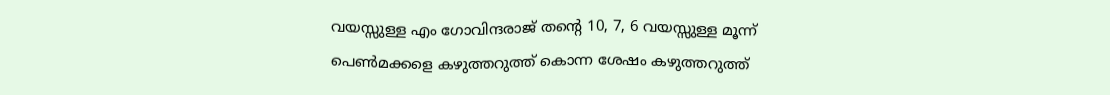വയസ്സുള്ള എം ഗോവിന്ദരാജ് തന്റെ 10, 7, 6 വയസ്സുള്ള മൂന്ന് പെണ്‍മക്കളെ കഴുത്തറുത്ത് കൊന്ന ശേഷം കഴുത്തറുത്ത്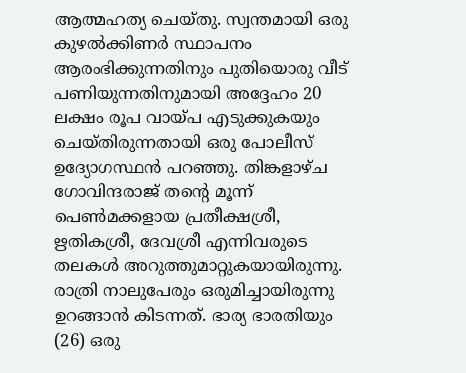ആത്മഹത്യ ചെയ്തു. സ്വന്തമായി ഒരു കുഴല്‍ക്കിണര്‍ സ്ഥാപനം ആരംഭിക്കുന്നതിനും പുതിയൊരു വീട് പണിയുന്നതിനുമായി അദ്ദേഹം 20 ലക്ഷം രൂപ വായ്പ എടുക്കുകയും ചെയ്തിരുന്നതായി ഒരു പോലീസ് ഉദ്യോഗസ്ഥന്‍ പറഞ്ഞു. തിങ്കളാഴ്ച ഗോവിന്ദരാജ് തന്റെ മൂന്ന് പെണ്‍മക്കളായ പ്രതീക്ഷശ്രീ, ഋതികശ്രീ, ദേവശ്രീ എന്നിവരുടെ തലകള്‍ അറുത്തുമാറ്റുകയായിരുന്നു. രാത്രി നാലുപേരും ഒരുമിച്ചായിരുന്നു ഉറങ്ങാന്‍ കിടന്നത്. ഭാര്യ ഭാരതിയും (26) ഒരു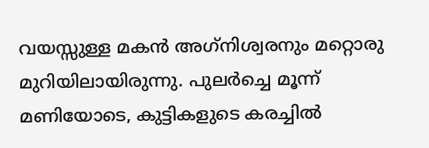വയസ്സുള്ള മകന്‍ അഗ്‌നിശ്വരനും മറ്റൊരു മുറിയിലായിരുന്നു. പുലര്‍ച്ചെ മൂന്ന് മണിയോടെ, കുട്ടികളുടെ കരച്ചില്‍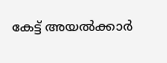കേട്ട് അയല്‍ക്കാര്‍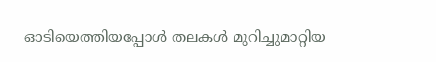ഓടിയെത്തിയപ്പോള്‍ തലകള്‍ മുറിച്ചുമാറ്റിയ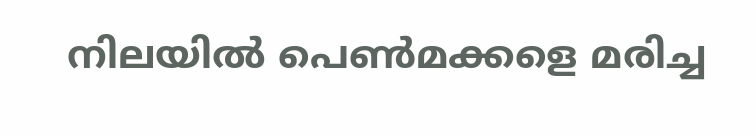നിലയില്‍ പെണ്‍മക്കളെ മരിച്ച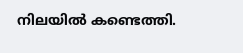നിലയില്‍ കണ്ടെത്തി.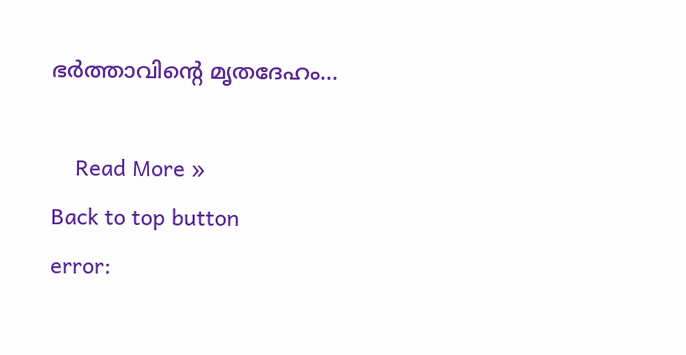ഭര്‍ത്താവിന്റെ മൃതദേഹം…

    Read More »
Back to top button
error: